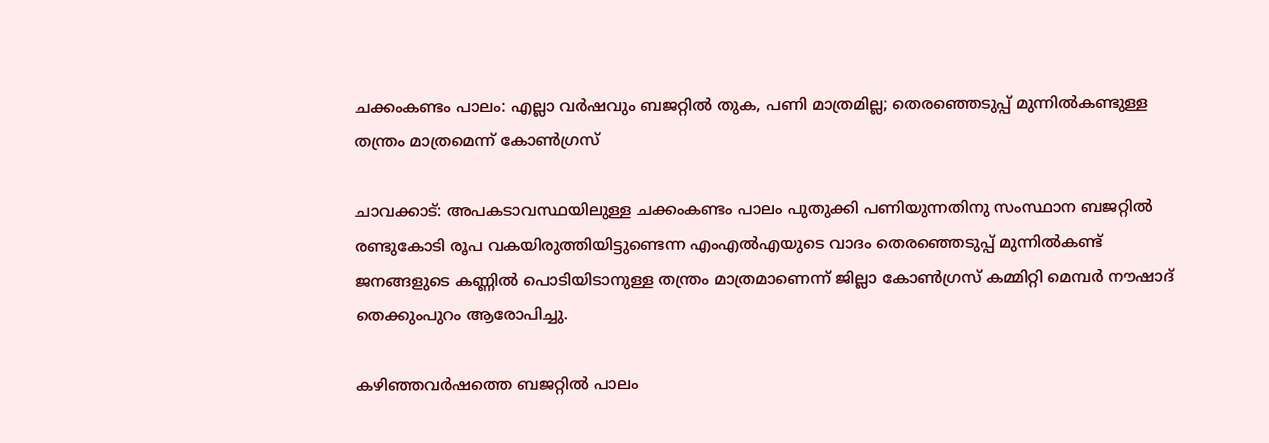ചക്കംകണ്ടം പാലം: എല്ലാ വർഷവും ബജറ്റിൽ തുക, പണി മാത്രമില്ല; തെരഞ്ഞെടുപ്പ് മുന്നിൽകണ്ടുള്ള തന്ത്രം മാത്രമെന്ന് കോൺഗ്രസ്

ചാവക്കാട്: അപകടാവസ്ഥയിലുള്ള ചക്കംകണ്ടം പാലം പുതുക്കി പണിയുന്നതിനു സംസ്ഥാന ബജറ്റിൽ രണ്ടുകോടി രൂപ വകയിരുത്തിയിട്ടുണ്ടെന്ന എംഎൽഎയുടെ വാദം തെരഞ്ഞെടുപ്പ് മുന്നിൽകണ്ട് ജനങ്ങളുടെ കണ്ണിൽ പൊടിയിടാനുള്ള തന്ത്രം മാത്രമാണെന്ന് ജില്ലാ കോൺഗ്രസ് കമ്മിറ്റി മെമ്പർ നൗഷാദ് തെക്കുംപുറം ആരോപിച്ചു.

കഴിഞ്ഞവർഷത്തെ ബജറ്റിൽ പാലം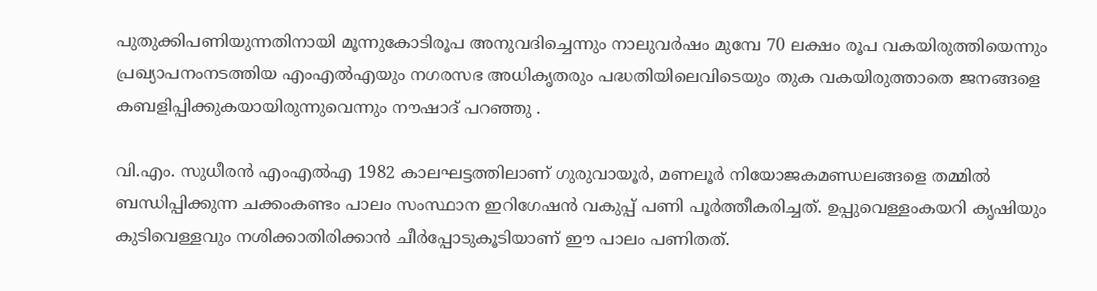പുതുക്കിപണിയുന്നതിനായി മൂന്നുകോടിരൂപ അനുവദിച്ചെന്നും നാലുവർഷം മുമ്പേ 70 ലക്ഷം രൂപ വകയിരുത്തിയെന്നും പ്രഖ്യാപനംനടത്തിയ എംഎൽഎയും നഗരസഭ അധികൃതരും പദ്ധതിയിലെവിടെയും തുക വകയിരുത്താതെ ജനങ്ങളെ കബളിപ്പിക്കുകയായിരുന്നുവെന്നും നൗഷാദ് പറഞ്ഞു .

വി.എം. സുധീരൻ എംഎൽഎ 1982 കാലഘട്ടത്തിലാണ് ഗുരുവായൂർ, മണലൂർ നിയോജകമണ്ഡലങ്ങളെ തമ്മിൽ ബന്ധിപ്പിക്കുന്ന ചക്കംകണ്ടം പാലം സംസ്ഥാന ഇറിഗേഷൻ വകുപ്പ് പണി പൂർത്തീകരിച്ചത്. ഉപ്പുവെള്ളംകയറി കൃഷിയും കുടിവെള്ളവും നശിക്കാതിരിക്കാൻ ചീർപ്പോടുകൂടിയാണ് ഈ പാലം പണിതത്.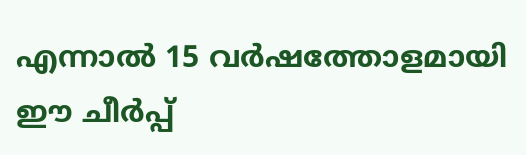എന്നാൽ 15 വർഷത്തോളമായി ഈ ചീർപ്പ്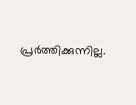പ്രർത്തിക്കുന്നില്ല.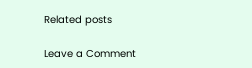Related posts

Leave a Comment